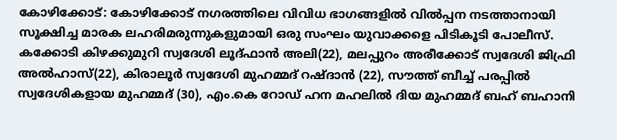കോഴിക്കോട്: കോഴിക്കോട് നഗരത്തിലെ വിവിധ ഭാഗങ്ങളിൽ വിൽപ്പന നടത്താനായി സൂക്ഷിച്ച മാരക ലഹരിമരുന്നുകളുമായി ഒരു സംഘം യുവാക്കളെ പിടികൂടി പോലീസ്. കക്കോടി കിഴക്കുമുറി സ്വദേശി ലൂദ്ഫാൻ അലി(22), മലപ്പുറം അരീക്കോട് സ്വദേശി ജിഫ്രി അൽഹാസ്(22), കിരാലൂർ സ്വദേശി മുഹമ്മദ് റഷ്ദാൻ (22), സൗത്ത് ബീച്ച് പരപ്പിൽ
സ്വദേശികളായ മുഹമ്മദ് (30), എം.കെ റോഡ് ഹന മഹലിൽ ദിയ മുഹമ്മദ് ബഹ് ബഹാനി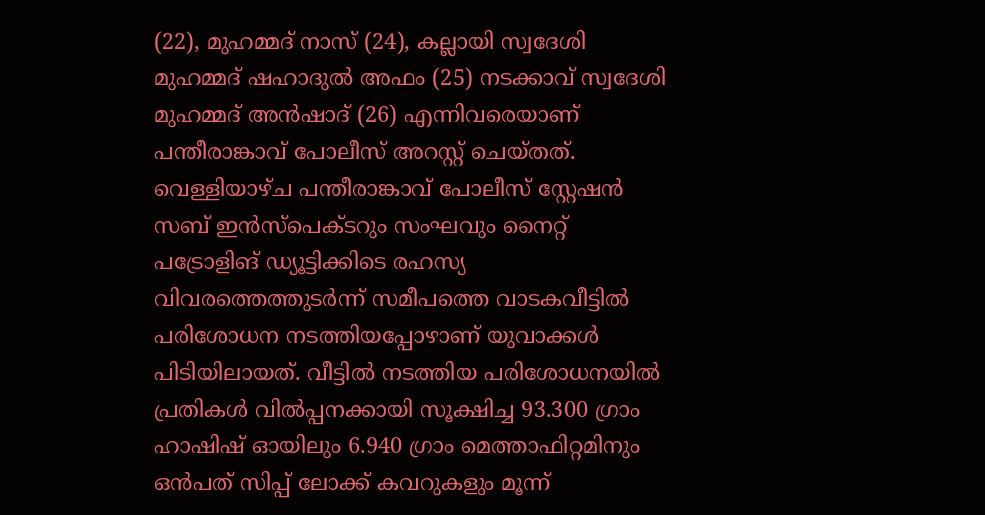(22), മുഹമ്മദ് നാസ് (24), കല്ലായി സ്വദേശി മുഹമ്മദ് ഷഹാദുൽ അഫം (25) നടക്കാവ് സ്വദേശി മുഹമ്മദ് അൻഷാദ് (26) എന്നിവരെയാണ് പന്തീരാങ്കാവ് പോലീസ് അറസ്റ്റ് ചെയ്തത്.
വെള്ളിയാഴ്ച പന്തീരാങ്കാവ് പോലീസ് സ്റ്റേഷൻ സബ് ഇൻസ്പെക്ടറും സംഘവും നൈറ്റ് പട്രോളിങ് ഡ്യൂട്ടിക്കിടെ രഹസ്യ വിവരത്തെത്തുടർന്ന് സമീപത്തെ വാടകവീട്ടിൽ പരിശോധന നടത്തിയപ്പോഴാണ് യുവാക്കൾ പിടിയിലായത്. വീട്ടിൽ നടത്തിയ പരിശോധനയിൽ പ്രതികൾ വിൽപ്പനക്കായി സൂക്ഷിച്ച 93.300 ഗ്രാം ഹാഷിഷ് ഓയിലും 6.940 ഗ്രാം മെത്താഫിറ്റമിനും ഒൻപത് സിപ്പ് ലോക്ക് കവറുകളും മൂന്ന്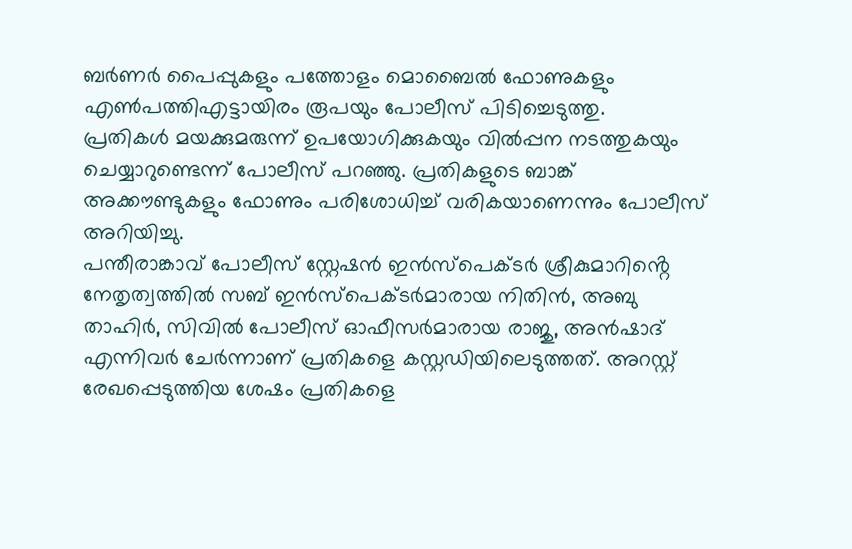ബർണർ പൈപ്പുകളും പത്തോളം മൊബൈൽ ഫോണുകളും എൺപത്തിഎട്ടായിരം രൂപയും പോലീസ് പിടിച്ചെടുത്തു.
പ്രതികൾ മയക്കുമരുന്ന് ഉപയോഗിക്കുകയും വിൽപ്പന നടത്തുകയും ചെയ്യാറുണ്ടെന്ന് പോലീസ് പറഞ്ഞു. പ്രതികളുടെ ബാങ്ക് അക്കൗണ്ടുകളും ഫോണും പരിശോധിച്ച് വരികയാണെന്നും പോലീസ് അറിയിച്ചു.
പന്തീരാങ്കാവ് പോലീസ് സ്റ്റേഷൻ ഇൻസ്പെക്ടർ ശ്രീകുമാറിൻ്റെ നേതൃത്വത്തിൽ സബ് ഇൻസ്പെക്ടർമാരായ നിതിൻ, അബു താഹിർ, സിവിൽ പോലീസ് ഓഫീസർമാരായ രാജു, അൻഷാദ് എന്നിവർ ചേർന്നാണ് പ്രതികളെ കസ്റ്റഡിയിലെടുത്തത്. അറസ്റ്റ് രേഖപ്പെടുത്തിയ ശേഷം പ്രതികളെ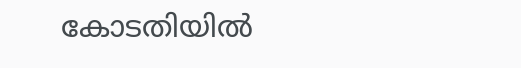കോടതിയിൽ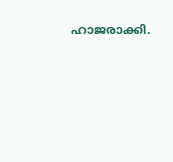ഹാജരാക്കി.